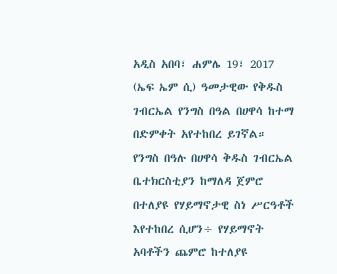አዲስ አበባ፣ ሐምሌ 19፣ 2017 (ኤፍ ኤም ሲ) ዓመታዊው የቅዱስ ገብርኤል የንግስ በዓል በሀዋሳ ከተማ በድምቀት አየተከበረ ይገኛል።
የንግስ በዓሉ በሀዋሳ ቅዱስ ገብርኤል ቤተክርስቲያን ከማለዳ ጀምሮ በተለያዩ የሃይማኖታዊ ስነ ሥርዓቶች እየተከበረ ሲሆን÷ የሃይማኖት አባቶችን ጨምሮ ከተለያዩ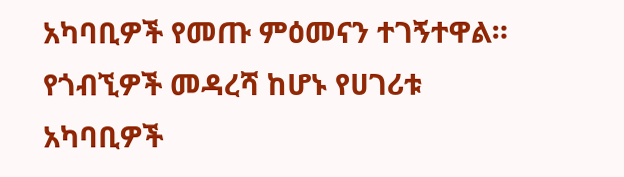አካባቢዎች የመጡ ምዕመናን ተገኝተዋል።
የጎብኚዎች መዳረሻ ከሆኑ የሀገሪቱ አካባቢዎች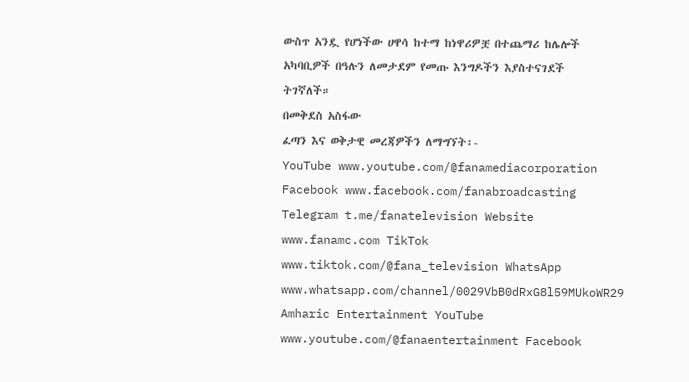ውስጥ አንዷ የሆነችው ሀዋሳ ከተማ ከነዋሪዎቿ በተጨማሪ ከሌሎች አካባቢዎች በዓሉን ለመታደም የመጡ እንግዶችን እያስተናገደች ትገኛለች።
በመቅደስ አስፋው
ፈጣን እና ወቅታዊ መረጃዎችን ለማግኘት፡-
YouTube www.youtube.com/@fanamediacorporation Facebook www.facebook.com/fanabroadcasting Telegram t.me/fanatelevision Website www.fanamc.com TikTok www.tiktok.com/@fana_television WhatsApp www.whatsapp.com/channel/0029VbB0dRxG8l59MUkoWR29 Amharic Entertainment YouTube www.youtube.com/@fanaentertainment Facebook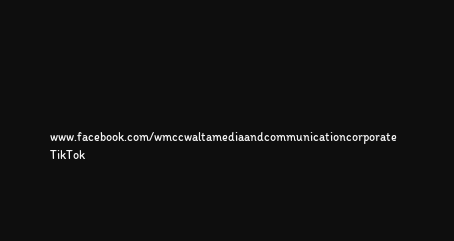www.facebook.com/wmccwaltamediaandcommunicationcorporate TikTok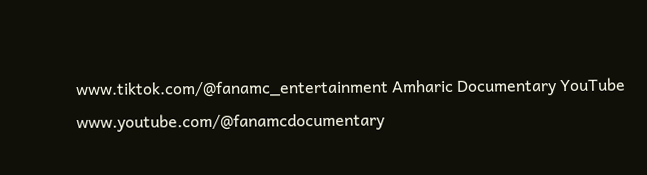www.tiktok.com/@fanamc_entertainment Amharic Documentary YouTube www.youtube.com/@fanamcdocumentary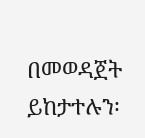በመወዳጀት ይከታተሉን፡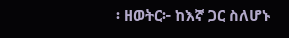፡ ዘወትር፦ ከእኛ ጋር ስለሆኑ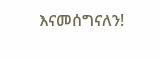እናመሰግናለን!